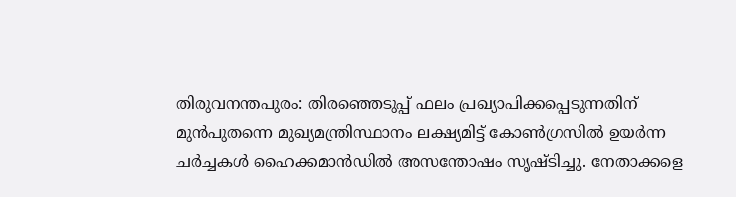തിരുവനന്തപുരം: തിരഞ്ഞെടുപ്പ് ഫലം പ്രഖ്യാപിക്കപ്പെടുന്നതിന് മുൻപുതന്നെ മുഖ്യമന്ത്രിസ്ഥാനം ലക്ഷ്യമിട്ട് കോൺഗ്രസിൽ ഉയർന്ന ചർച്ചകൾ ഹൈക്കമാൻഡിൽ അസന്തോഷം സൃഷ്ടിച്ചു. നേതാക്കളെ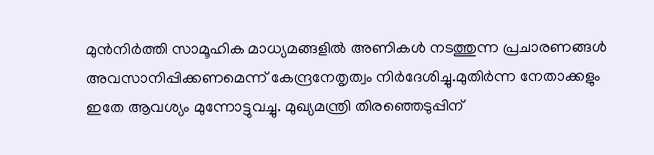മുൻനിർത്തി സാമൂഹിക മാധ്യമങ്ങളിൽ അണികൾ നടത്തുന്ന പ്രചാരണങ്ങൾ അവസാനിപ്പിക്കണമെന്ന് കേന്ദ്രനേതൃത്വം നിർദേശിച്ചു.മുതിർന്ന നേതാക്കളും ഇതേ ആവശ്യം മുന്നോട്ടുവച്ചു. മുഖ്യമന്ത്രി തിരഞ്ഞെടുപ്പിന്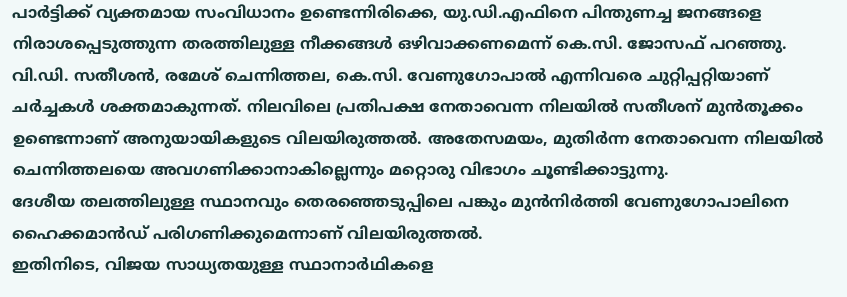പാർട്ടിക്ക് വ്യക്തമായ സംവിധാനം ഉണ്ടെന്നിരിക്കെ, യു.ഡി.എഫിനെ പിന്തുണച്ച ജനങ്ങളെ നിരാശപ്പെടുത്തുന്ന തരത്തിലുള്ള നീക്കങ്ങൾ ഒഴിവാക്കണമെന്ന് കെ.സി. ജോസഫ് പറഞ്ഞു.
വി.ഡി. സതീശൻ, രമേശ് ചെന്നിത്തല, കെ.സി. വേണുഗോപാൽ എന്നിവരെ ചുറ്റിപ്പറ്റിയാണ് ചർച്ചകൾ ശക്തമാകുന്നത്. നിലവിലെ പ്രതിപക്ഷ നേതാവെന്ന നിലയിൽ സതീശന് മുൻതൂക്കം ഉണ്ടെന്നാണ് അനുയായികളുടെ വിലയിരുത്തൽ. അതേസമയം, മുതിർന്ന നേതാവെന്ന നിലയിൽ ചെന്നിത്തലയെ അവഗണിക്കാനാകില്ലെന്നും മറ്റൊരു വിഭാഗം ചൂണ്ടിക്കാട്ടുന്നു.
ദേശീയ തലത്തിലുള്ള സ്ഥാനവും തെരഞ്ഞെടുപ്പിലെ പങ്കും മുൻനിർത്തി വേണുഗോപാലിനെ ഹൈക്കമാൻഡ് പരിഗണിക്കുമെന്നാണ് വിലയിരുത്തൽ.
ഇതിനിടെ, വിജയ സാധ്യതയുള്ള സ്ഥാനാർഥികളെ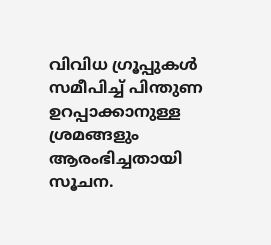വിവിധ ഗ്രൂപ്പുകൾ സമീപിച്ച് പിന്തുണ ഉറപ്പാക്കാനുള്ള ശ്രമങ്ങളും ആരംഭിച്ചതായി സൂചന.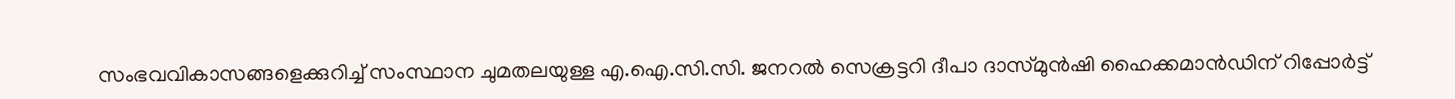സംഭവവികാസങ്ങളെക്കുറിച്ച് സംസ്ഥാന ചുമതലയുള്ള എ.ഐ.സി.സി. ജനറൽ സെക്രട്ടറി ദീപാ ദാസ്മുൻഷി ഹൈക്കമാൻഡിന് റിപ്പോർട്ട്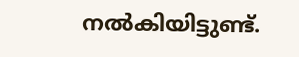നൽകിയിട്ടുണ്ട്.